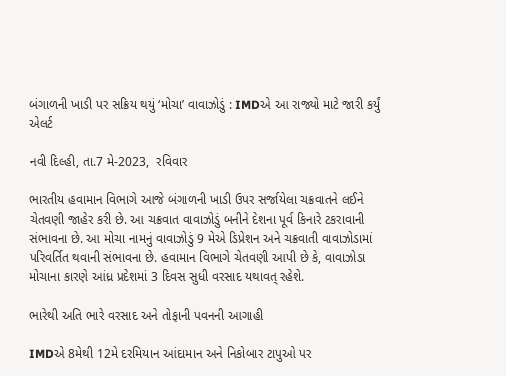બંગાળની ખાડી પર સક્રિય થયું ‘મોચા’ વાવાઝોડું : IMDએ આ રાજ્યો માટે જારી કર્યું એલર્ટ

નવી દિલ્હી, તા.7 મે-2023,  રવિવાર

ભારતીય હવામાન વિભાગે આજે બંગાળની ખાડી ઉપર સર્જાયેલા ચક્રવાતને લઈને ચેતવણી જાહેર કરી છે. આ ચક્રવાત વાવાઝોડું બનીને દેશના પૂર્વ કિનારે ટકરાવાની સંભાવના છે. આ મોચા નામનું વાવાઝોડું 9 મેએ ડિપ્રેશન અને ચક્રવાતી વાવાઝોડામાં પરિવર્તિત થવાની સંભાવના છે. હવામાન વિભાગે ચેતવણી આપી છે કે, વાવાઝોડા મોચાના કારણે આંધ્ર પ્રદેશમાં 3 દિવસ સુધી વરસાદ યથાવત્ રહેશે.

ભારેથી અતિ ભારે વરસાદ અને તોફાની પવનની આગાહી

IMDએ 8મેથી 12મે દરમિયાન આંદામાન અને નિકોબાર ટાપુઓ પર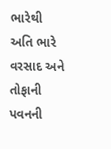ભારેથી અતિ ભારે વરસાદ અને તોફાની પવનની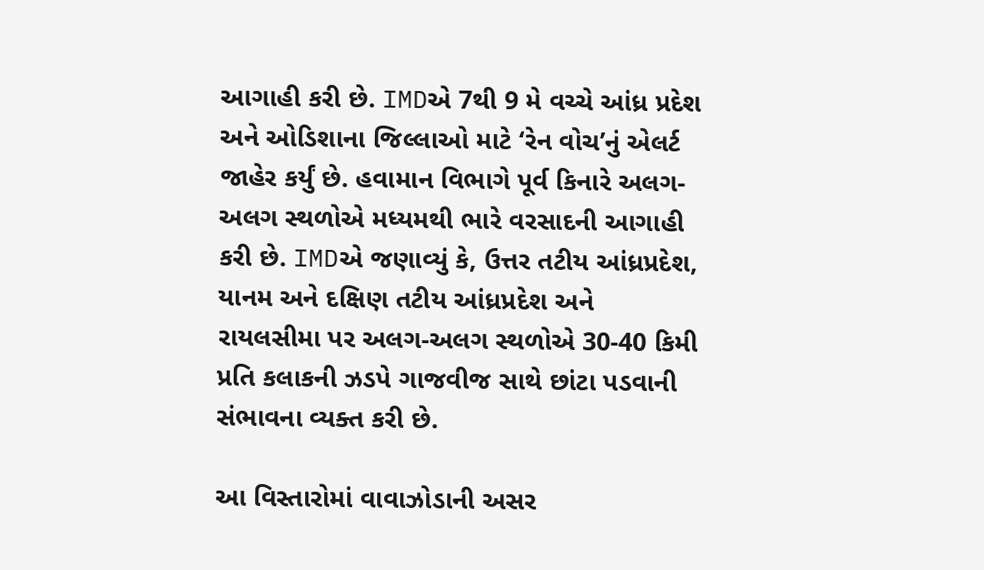આગાહી કરી છે. IMDએ 7થી 9 મે વચ્ચે આંધ્ર પ્રદેશ અને ઓડિશાના જિલ્લાઓ માટે ‘રેન વોચ’નું એલર્ટ જાહેર કર્યું છે. હવામાન વિભાગે પૂર્વ કિનારે અલગ-અલગ સ્થળોએ મધ્યમથી ભારે વરસાદની આગાહી કરી છે. IMDએ જણાવ્યું કે, ઉત્તર તટીય આંધ્રપ્રદેશ, યાનમ અને દક્ષિણ તટીય આંધ્રપ્રદેશ અને રાયલસીમા પર અલગ-અલગ સ્થળોએ 30-40 કિમી પ્રતિ કલાકની ઝડપે ગાજવીજ સાથે છાંટા પડવાની સંભાવના વ્યક્ત કરી છે.

આ વિસ્તારોમાં વાવાઝોડાની અસર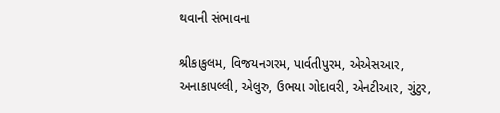થવાની સંભાવના

શ્રીકાકુલમ, વિજયનગરમ, પાર્વતીપુરમ, એએસઆર, અનાકાપલ્લી, એલુરુ, ઉભયા ગોદાવરી, એનટીઆર, ગુંટુર,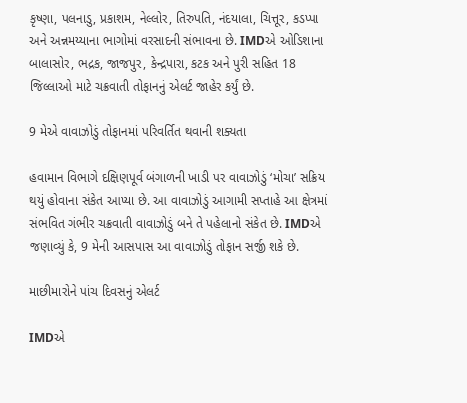કૃષ્ણા, પલનાડુ, પ્રકાશમ, નેલ્લોર, તિરુપતિ, નંદયાલા, ચિત્તૂર, કડપ્પા અને અન્નમય્યાના ભાગોમાં વરસાદની સંભાવના છે. IMDએ ઓડિશાના બાલાસોર, ભદ્રક, જાજપુર, કેન્દ્રપારા, કટક અને પુરી સહિત 18 જિલ્લાઓ માટે ચક્રવાતી તોફાનનું એલર્ટ જાહેર કર્યું છે.

9 મેએ વાવાઝોડું તોફાનમાં પરિવર્તિત થવાની શક્યતા

હવામાન વિભાગે દક્ષિણપૂર્વ બંગાળની ખાડી પર વાવાઝોડું ‘મોચા’ સક્રિય થયું હોવાના સંકેત આપ્યા છે. આ વાવાઝોડું આગામી સપ્તાહે આ ક્ષેત્રમાં સંભવિત ગંભીર ચક્રવાતી વાવાઝોડું બને તે પહેલાનો સંકેત છે. IMDએ જણાવ્યું કે, 9 મેની આસપાસ આ વાવાઝોડું તોફાન સર્જી શકે છે.

માછીમારોને પાંચ દિવસનું એલર્ટ

IMDએ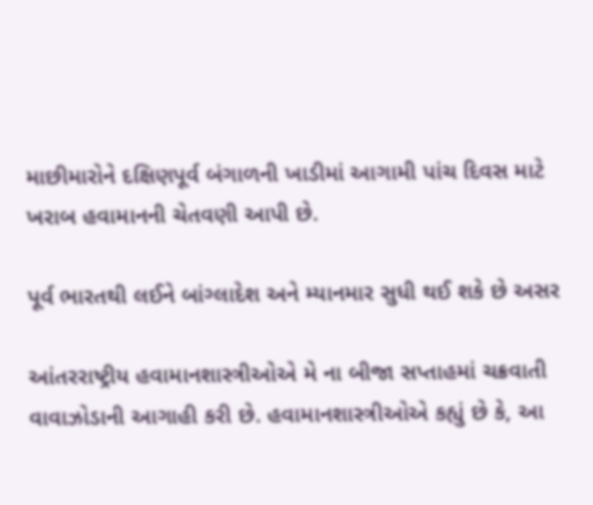માછીમારોને દક્ષિણપૂર્વ બંગાળની ખાડીમાં આગામી પાંચ દિવસ માટે ખરાબ હવામાનની ચેતવણી આપી છે.

પૂર્વ ભારતથી લઈને બાંગ્લાદેશ અને મ્યાનમાર સુધી થઈ શકે છે અસર

આંતરરાષ્ટ્રીય હવામાનશાસ્ત્રીઓએ મે ના બીજા સપ્તાહમાં ચક્રવાતી વાવાઝોડાની આગાહી કરી છે. હવામાનશાસ્ત્રીઓએ કહ્યું છે કે, આ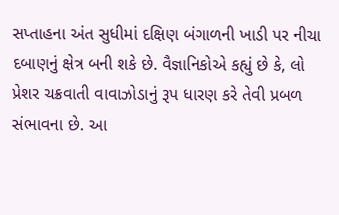સપ્તાહના અંત સુધીમાં દક્ષિણ બંગાળની ખાડી પર નીચા દબાણનું ક્ષેત્ર બની શકે છે. વૈજ્ઞાનિકોએ કહ્યું છે કે, લો પ્રેશર ચક્રવાતી વાવાઝોડાનું રૂપ ધારણ કરે તેવી પ્રબળ સંભાવના છે. આ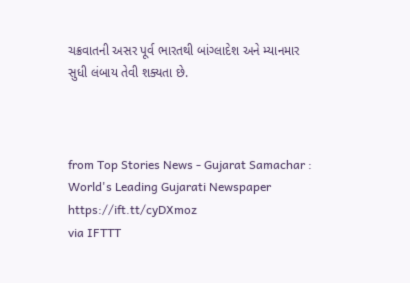ચક્રવાતની અસર પૂર્વ ભારતથી બાંગ્લાદેશ અને મ્યાનમાર સુધી લંબાય તેવી શક્યતા છે.



from Top Stories News - Gujarat Samachar : World's Leading Gujarati Newspaper https://ift.tt/cyDXmoz
via IFTTT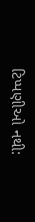ટિપ્પણીઓ નથી: